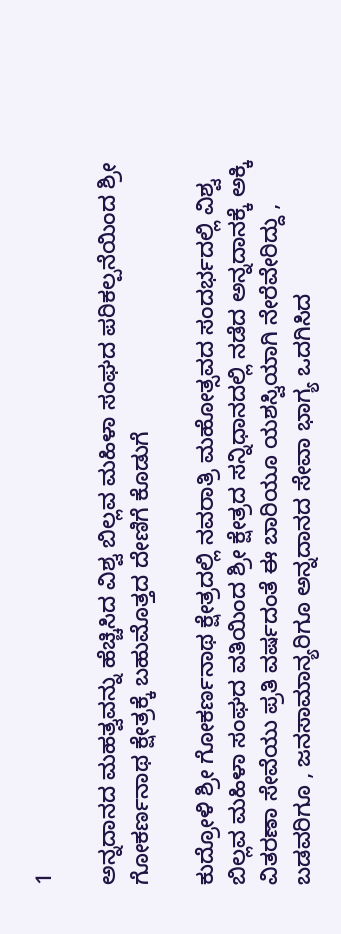1

ಅನ್ನದಾನದ ಮಹತ್ವವನ್ನು ಹೆಚ್ಚಿಸಿದ ವಿಶ್ವ ಬಿಲ್ಲವ ಮಹಿಳಾ ಸಂಘದ ಪರಿಕಲ್ಪನೆಯಿಂದ ಶ್ರೀ ಗೋಕರ್ಣನಾಥ ಕ್ಷೇತ್ರಕ್ಕೆ ಬಹುಮೊತ್ತದ ದೇಣಿಗೆ ಕೊಡುಗೆ

ಕುದ್ರೋಳಿ ಶ್ರೀ ಗೋಕರ್ಣನಾಥ ಕ್ಷೇತ್ರದಲ್ಲಿ ನವರಾತ್ರಿ ಮಹೋತ್ಸವದ ಸಂದರ್ಭದಲ್ಲಿ ವಿಶ್ವ ಬಿಲ್ಲವ ಮಹಿಳಾ ಸಂಘದ ವತಿಯಿಂದ ಶ್ರೀ ಕ್ಷೇತ್ರದ ಸನ್ನಿಧಾನದಲ್ಲಿ ನಡೆದ ಅನ್ನದಾನಕ್ಕೆ ಅಕ್ಕಿ ವಿತರಣಾ ಸೇವೆಯು ಪ್ರತಿ ವರ್ಷದಂತೆ ಈ ಬಾರಿಯೂ ಯಶಸ್ವಿಯಾಗಿ ನೇರೆವೇರಿದ್ದು , ಬಡವರಿಗೂ , ಜನಸಾಮಾನ್ಯರಿಗೂ ಅನ್ನದಾನದ ಸೇವಾ ಭಾಗ್ಯ ಒದಗಿಸಿದ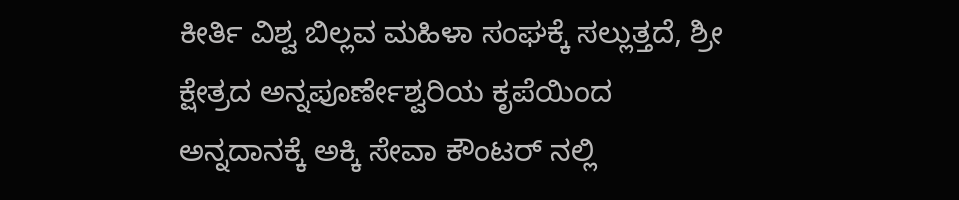ಕೀರ್ತಿ ವಿಶ್ವ ಬಿಲ್ಲವ ಮಹಿಳಾ ಸಂಘಕ್ಕೆ ಸಲ್ಲುತ್ತದೆ, ಶ್ರೀ ಕ್ಷೇತ್ರದ ಅನ್ನಪೂರ್ಣೇಶ್ವರಿಯ ಕೃಪೆಯಿಂದ ಅನ್ನದಾನಕ್ಕೆ ಅಕ್ಕಿ ಸೇವಾ ಕೌಂಟರ್ ನಲ್ಲಿ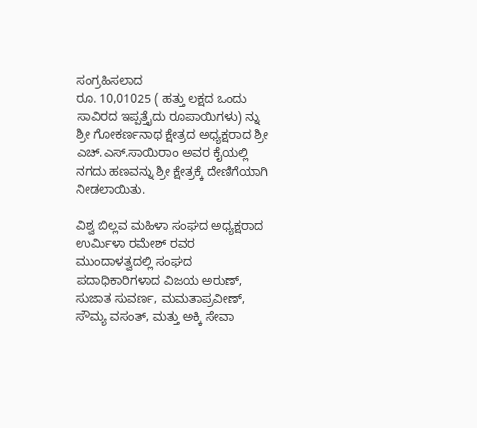ಸಂಗ್ರಹಿಸಲಾದ
ರೂ. 10,01025 ( ಹತ್ತು ಲಕ್ಷದ ಒಂದು ಸಾವಿರದ ಇಪ್ಪತ್ತೈದು ರೂಪಾಯಿಗಳು) ನ್ನು ಶ್ರೀ ಗೋಕರ್ಣನಾಥ ಕ್ಷೇತ್ರದ ಅಧ್ಯಕ್ಷರಾದ ಶ್ರೀ ಎಚ್.ಎಸ್.ಸಾಯಿರಾಂ ಅವರ ಕೈಯಲ್ಲಿ ನಗದು ಹಣವನ್ನು ಶ್ರೀ ಕ್ಷೇತ್ರಕ್ಕೆ ದೇಣಿಗೆಯಾಗಿ ನೀಡಲಾಯಿತು.

ವಿಶ್ವ ಬಿಲ್ಲವ ಮಹಿಳಾ ಸಂಘದ ಅಧ್ಯಕ್ಷರಾದ ಉರ್ಮಿಳಾ ರಮೇಶ್ ರವರ ಮುಂದಾಳತ್ವದಲ್ಲಿ ಸಂಘದ ಪದಾಧಿಕಾರಿಗಳಾದ ವಿಜಯ ಅರುಣ್, ಸುಜಾತ ಸುವರ್ಣ, ಮಮತಾಪ್ರವೀಣ್, ಸೌಮ್ಯ ವಸಂತ್, ಮತ್ತು ಅಕ್ಕಿ ಸೇವಾ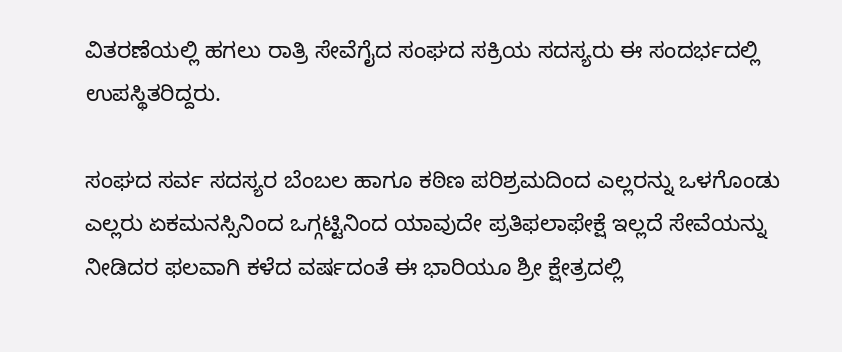ವಿತರಣೆಯಲ್ಲಿ ಹಗಲು ರಾತ್ರಿ ಸೇವೆಗೈದ ಸಂಘದ ಸಕ್ರಿಯ ಸದಸ್ಯರು ಈ ಸಂದರ್ಭದಲ್ಲಿ ಉಪಸ್ಥಿತರಿದ್ದರು.

ಸಂಘದ ಸರ್ವ ಸದಸ್ಯರ ಬೆಂಬಲ ಹಾಗೂ ಕಠಿಣ ಪರಿಶ್ರಮದಿಂದ ಎಲ್ಲರನ್ನು ಒಳಗೊಂಡು ಎಲ್ಲರು ಏಕಮನಸ್ಸಿನಿಂದ ಒಗ್ಗಟ್ಟಿನಿಂದ ಯಾವುದೇ ಪ್ರತಿಫಲಾಫೇಕ್ಷೆ ಇಲ್ಲದೆ ಸೇವೆಯನ್ನು ನೀಡಿದರ ಫಲವಾಗಿ ಕಳೆದ ವರ್ಷದಂತೆ ಈ ಭಾರಿಯೂ ಶ್ರೀ ಕ್ಷೇತ್ರದಲ್ಲಿ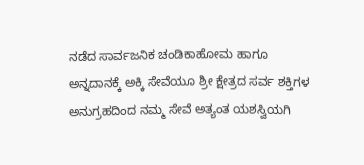ನಡೆದ ಸಾರ್ವಜನಿಕ ಚಂಡಿಕಾಹೋಮ ಹಾಗೂ ಅನ್ನದಾನಕ್ಕೆ ಅಕ್ಕಿ ಸೇವೆಯೂ ಶ್ರೀ ಕ್ಷೇತ್ರದ ಸರ್ವ ಶಕ್ತಿಗಳ ಅನುಗ್ರಹದಿಂದ ನಮ್ಮ ಸೇವೆ ಅತ್ಯಂತ ಯಶಸ್ವಿಯಗಿ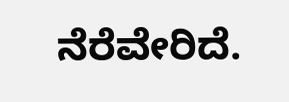ನೆರೆವೇರಿದೆ.